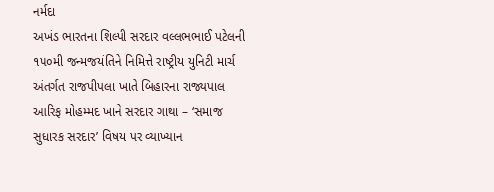નર્મદા
અખંડ ભારતના શિલ્પી સરદાર વલ્લભભાઈ પટેલની ૧૫૦મી જન્મજયંતિને નિમિત્તે રાષ્ટ્રીય યુનિટી માર્ચ અંતર્ગત રાજપીપલા ખાતે બિહારના રાજ્યપાલ આરિફ મોહમ્મદ ખાને સરદાર ગાથા – ‘સમાજ સુધારક સરદાર’ વિષય પર વ્યાખ્યાન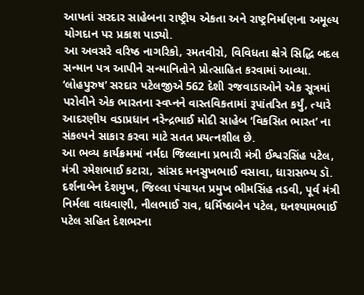આપતાં સરદાર સાહેબના રાષ્ટ્રીય એકતા અને રાષ્ટ્રનિર્માણના અમૂલ્ય યોગદાન પર પ્રકાશ પાડ્યો.
આ અવસરે વરિષ્ઠ નાગરિકો, રમતવીરો, વિવિધતા ક્ષેત્રે સિદ્ધિ બદલ સન્માન પત્ર આપીને સન્માનિતોને પ્રોત્સાહિત કરવામાં આવ્યા.
‘લોહપુરુષ’ સરદાર પટેલજીએ 562 દેશી રજવાડાઓને એક સૂત્રમાં પરોવીને એક ભારતના સ્વપ્નને વાસ્તવિકતામાં રૂપાંતરિત કર્યું, ત્યારે આદરણીય વડાપ્રધાન નરેન્દ્રભાઈ મોદી સાહેબ ‘વિકસિત ભારત’ ના સંકલ્પને સાકાર કરવા માટે સતત પ્રયત્નશીલ છે.
આ ભવ્ય કાર્યક્રમમાં નર્મદા જિલ્લાના પ્રભારી મંત્રી ઈશ્વરસિંહ પટેલ, મંત્રી રમેશભાઈ કટારા, સાંસદ મનસુખભાઈ વસાવા, ધારાસભ્ય ડૉ. દર્શનાબેન દેશમુખ, જિલ્લા પંચાયત પ્રમુખ ભીમસિંહ તડવી, પૂર્વ મંત્રી નિર્મલા વાધવાણી, નીલભાઈ રાવ, ધર્મિષ્ઠાબેન પટેલ, ઘનશ્યામભાઈ પટેલ સહિત દેશભરના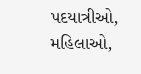પદયાત્રીઓ, મહિલાઓ,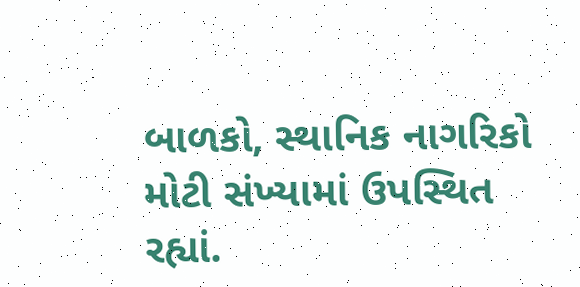બાળકો, સ્થાનિક નાગરિકો મોટી સંખ્યામાં ઉપસ્થિત રહ્યાં.